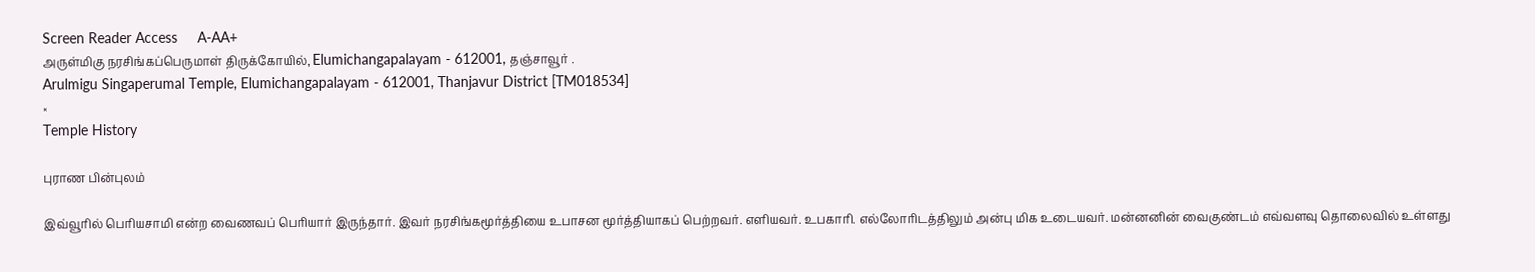Screen Reader Access     A-AA+
அருள்மிகு நரசிங்கப்பெருமாள் திருக்கோயில், Elumichangapalayam - 612001, தஞ்சாவூர் .
Arulmigu Singaperumal Temple, Elumichangapalayam - 612001, Thanjavur District [TM018534]
×
Temple History

புராண பின்புலம்

இவ்வூரில் பெரியசாமி என்ற வைணவப் பெரியார் இருந்தார். இவர் நரசிங்கமூர்த்தியை உபாசன மூர்த்தியாகப் பெற்றவர். எளியவர். உபகாரி. எல்லோரிடத்திலும் அன்பு மிக உடையவர். மன்னனின் வைகுண்டம் எவ்வளவு தொலைவில் உள்ளது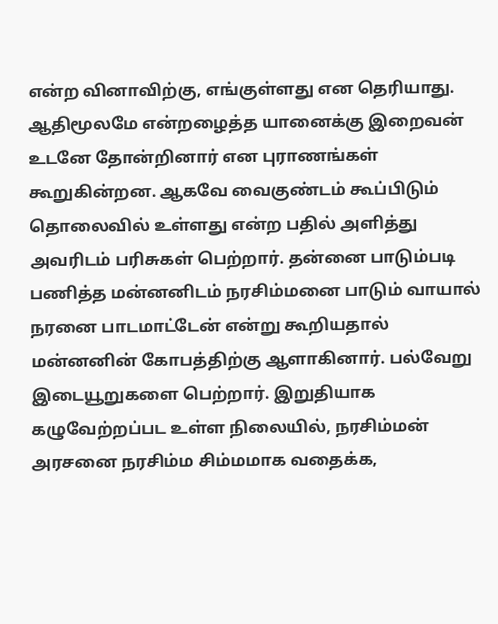என்ற வினாவிற்கு, எங்குள்ளது என தெரியாது. ஆதிமூலமே என்றழைத்த யானைக்கு இறைவன் உடனே தோன்றினார் என புராணங்கள் கூறுகின்றன. ஆகவே வைகுண்டம் கூப்பிடும் தொலைவில் உள்ளது என்ற பதில் அளித்து அவரிடம் பரிசுகள் பெற்றார். தன்னை பாடும்படி பணித்த மன்னனிடம் நரசிம்மனை பாடும் வாயால் நரனை பாடமாட்டேன் என்று கூறியதால் மன்னனின் கோபத்திற்கு ஆளாகினார். பல்வேறு இடையூறுகளை பெற்றார். இறுதியாக கழுவேற்றப்பட உள்ள நிலையில், நரசிம்மன் அரசனை நரசிம்ம சிம்மமாக வதைக்க,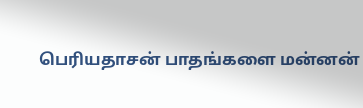பெரியதாசன் பாதங்களை மன்னன்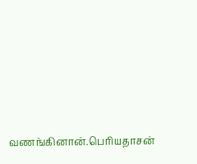வணங்கினான்.பெரியதாசன்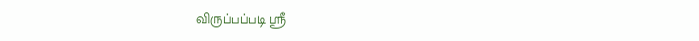விருப்பப்படி ஸ்ரீ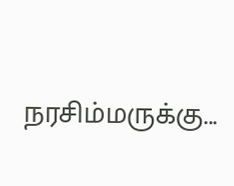நரசிம்மருக்கு...